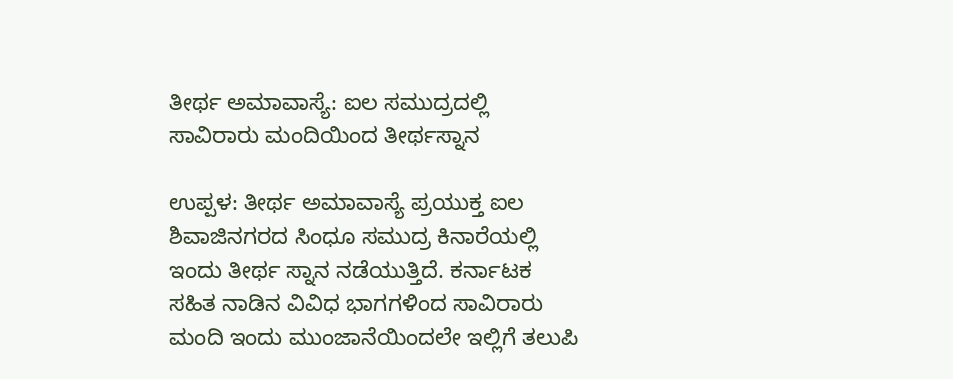ತೀರ್ಥ ಅಮಾವಾಸ್ಯೆ: ಐಲ ಸಮುದ್ರದಲ್ಲಿ ಸಾವಿರಾರು ಮಂದಿಯಿಂದ ತೀರ್ಥಸ್ನಾನ

ಉಪ್ಪಳ: ತೀರ್ಥ ಅಮಾವಾಸ್ಯೆ ಪ್ರಯುಕ್ತ ಐಲ ಶಿವಾಜಿನಗರದ ಸಿಂಧೂ ಸಮುದ್ರ ಕಿನಾರೆಯಲ್ಲಿ ಇಂದು ತೀರ್ಥ ಸ್ನಾನ ನಡೆಯುತ್ತಿದೆ. ಕರ್ನಾಟಕ ಸಹಿತ ನಾಡಿನ ವಿವಿಧ ಭಾಗಗಳಿಂದ ಸಾವಿರಾರು ಮಂದಿ ಇಂದು ಮುಂಜಾನೆಯಿಂದಲೇ ಇಲ್ಲಿಗೆ ತಲುಪಿ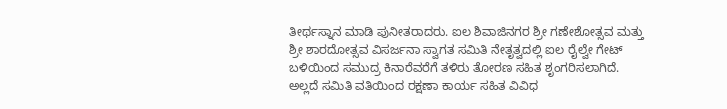ತೀರ್ಥಸ್ನಾನ ಮಾಡಿ ಪುನೀತರಾದರು. ಐಲ ಶಿವಾಜಿನಗರ ಶ್ರೀ ಗಣೇಶೋತ್ಸವ ಮತ್ತು ಶ್ರೀ ಶಾರದೋತ್ಸವ ವಿಸರ್ಜನಾ ಸ್ವಾಗತ ಸಮಿತಿ ನೇತೃತ್ವದಲ್ಲಿ ಐಲ ರೈಲ್ವೇ ಗೇಟ್ ಬಳಿಯಿಂದ ಸಮುದ್ರ ಕಿನಾರೆವರೆಗೆ ತಳಿರು ತೋರಣ ಸಹಿತ ಶೃಂಗರಿಸಲಾಗಿದೆ. ಅಲ್ಲದೆ ಸಮಿತಿ ವತಿಯಿಂದ ರಕ್ಷಣಾ ಕಾರ್ಯ ಸಹಿತ ವಿವಿಧ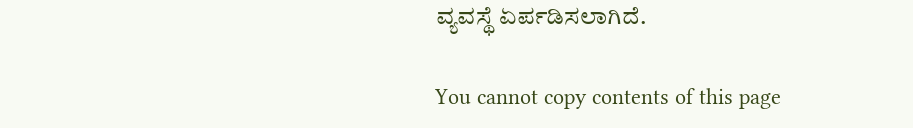ವ್ಯವಸ್ಥೆ ಏರ್ಪಡಿಸಲಾಗಿದೆ.

You cannot copy contents of this page